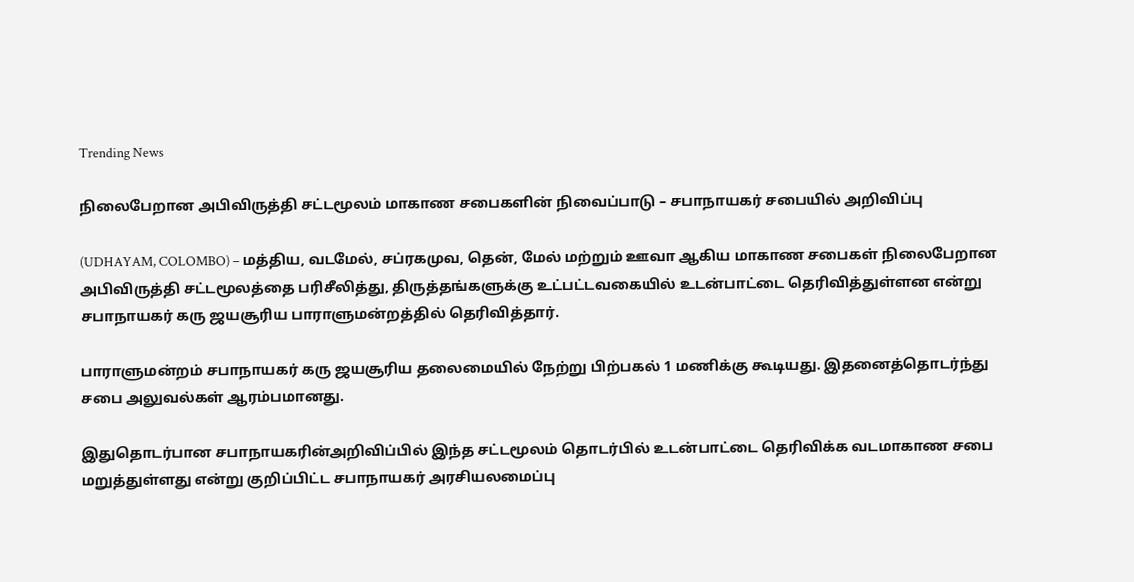Trending News

நிலைபேறான அபிவிருத்தி சட்டமூலம் மாகாண சபைகளின் நிவைப்பாடு – சபாநாயகர் சபையில் அறிவிப்பு

(UDHAYAM, COLOMBO) – மத்திய, வடமேல், சப்ரகமுவ, தென், மேல் மற்றும் ஊவா ஆகிய மாகாண சபைகள் நிலைபேறான அபிவிருத்தி சட்டமூலத்தை பரிசீலித்து, திருத்தங்களுக்கு உட்பட்டவகையில் உடன்பாட்டை தெரிவித்துள்ளன என்று சபாநாயகர் கரு ஜயசூரிய பாராளுமன்றத்தில் தெரிவித்தார்.

பாராளுமன்றம் சபாநாயகர் கரு ஜயசூரிய தலைமையில் நேற்று பிற்பகல் 1 மணிக்கு கூடியது. இதனைத்தொடர்ந்து சபை அலுவல்கள் ஆரம்பமானது.

இதுதொடர்பான சபாநாயகரின்அறிவிப்பில் இந்த சட்டமூலம் தொடர்பில் உடன்பாட்டை தெரிவிக்க வடமாகாண சபை மறுத்துள்ளது என்று குறிப்பிட்ட சபாநாயகர் அரசியலமைப்பு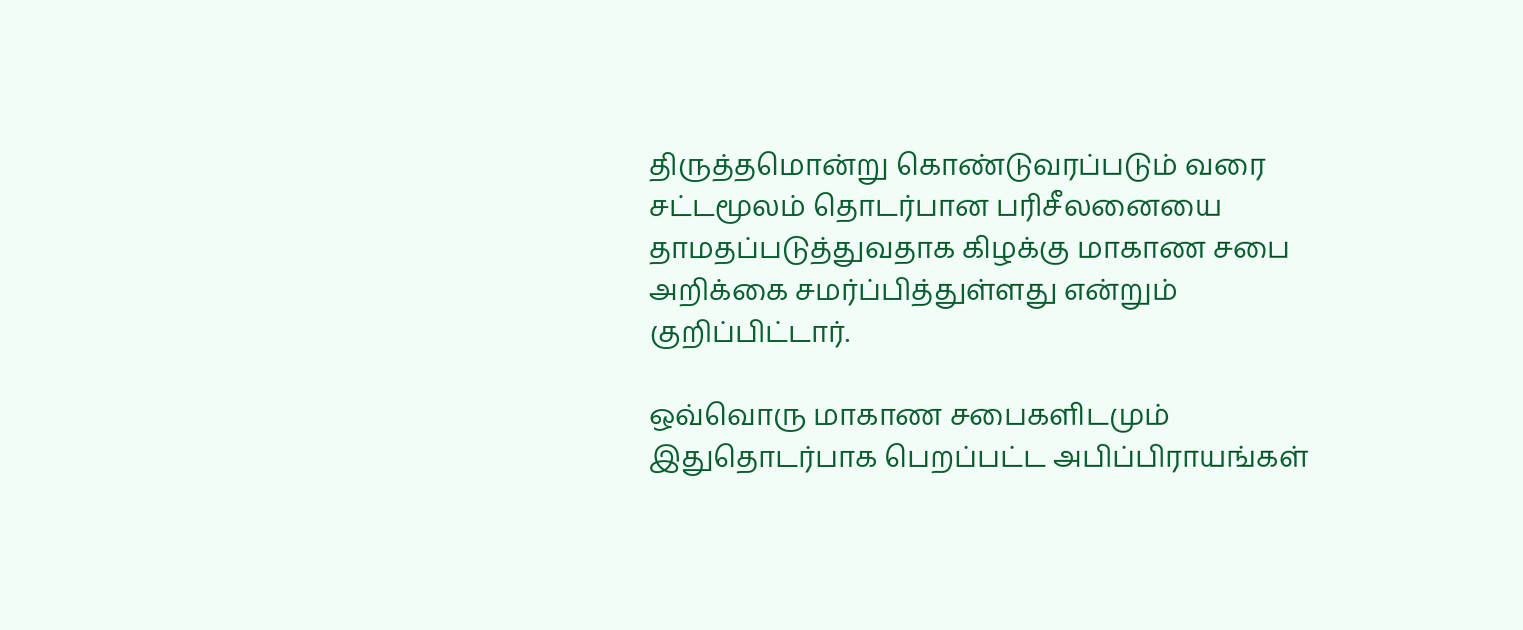திருத்தமொன்று கொண்டுவரப்படும் வரை சட்டமூலம் தொடர்பான பரிசீலனையை தாமதப்படுத்துவதாக கிழக்கு மாகாண சபை அறிக்கை சமர்ப்பித்துள்ளது என்றும் குறிப்பிட்டார்.

ஒவ்வொரு மாகாண சபைகளிடமும் இதுதொடர்பாக பெறப்பட்ட அபிப்பிராயங்கள்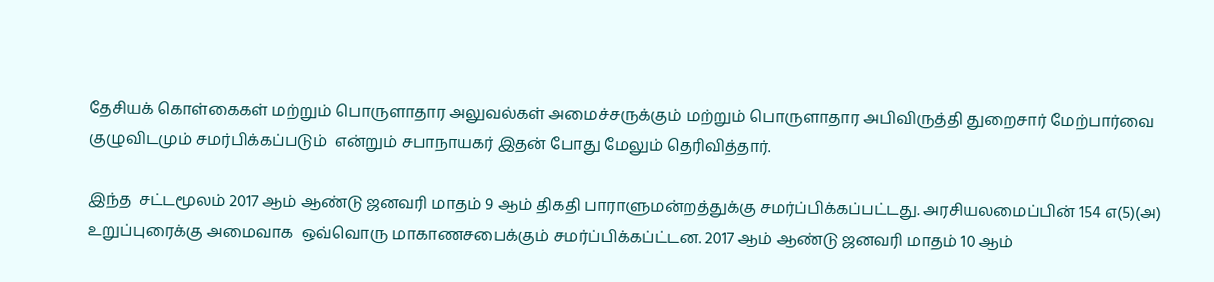தேசியக் கொள்கைகள் மற்றும் பொருளாதார அலுவல்கள் அமைச்சருக்கும் மற்றும் பொருளாதார அபிவிருத்தி துறைசார் மேற்பார்வை குழுவிடமும் சமர்பிக்கப்படும்  என்றும் சபாநாயகர் இதன் போது மேலும் தெரிவித்தார்.

இந்த  சட்டமூலம் 2017 ஆம் ஆண்டு ஜனவரி மாதம் 9 ஆம் திகதி பாராளுமன்றத்துக்கு சமர்ப்பிக்கப்பட்டது. அரசியலமைப்பின் 154 எ(5)(அ) உறுப்புரைக்கு அமைவாக  ஒவ்வொரு மாகாணசபைக்கும் சமர்ப்பிக்கப்ட்டன. 2017 ஆம் ஆண்டு ஜனவரி மாதம் 10 ஆம்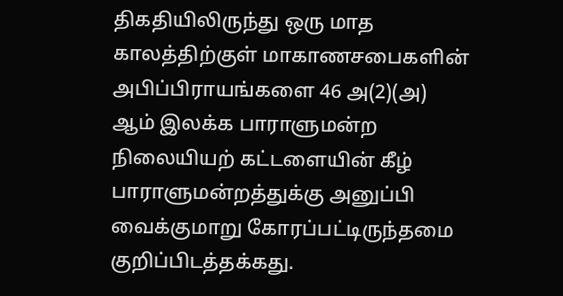திகதியிலிருந்து ஒரு மாத காலத்திற்குள் மாகாணசபைகளின் அபிப்பிராயங்களை 46 அ(2)(அ) ஆம் இலக்க பாராளுமன்ற நிலையியற் கட்டளையின் கீழ் பாராளுமன்றத்துக்கு அனுப்பி வைக்குமாறு கோரப்பட்டிருந்தமை குறிப்பிடத்தக்கது.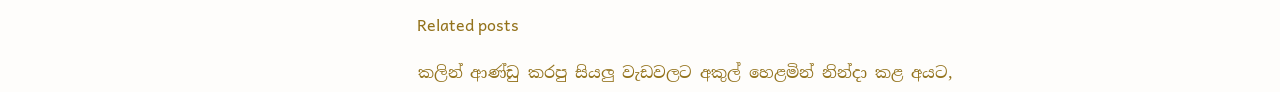Related posts

කලින් ආණ්ඩු කරපු සියලු වැඩවලට අකුල් හෙළමින් නින්දා කළ අයට,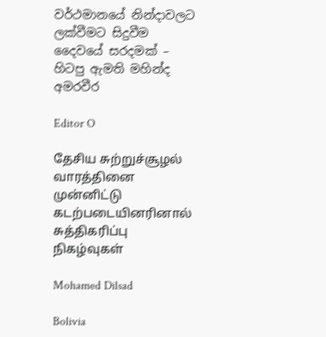වර්ථමානයේ නින්දාවලට ලක්වීමට සිදුවීම දෛවයේ සරදමක් – හිටපු ඇමති මහින්ද අමරවීර

Editor O

தேசிய சுற்றுச்சூழல் வாரத்தினை முன்னிட்டு கடற்படையினரினால் சுத்திகரிப்பு நிகழ்வுகள்

Mohamed Dilsad

Bolivia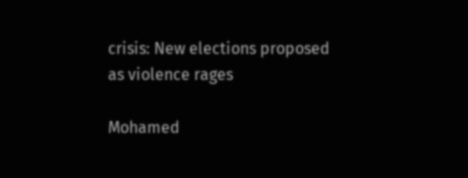crisis: New elections proposed as violence rages

Mohamed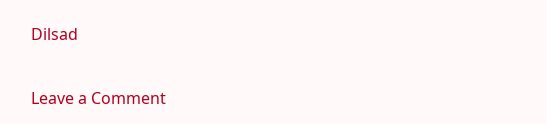Dilsad

Leave a Comment